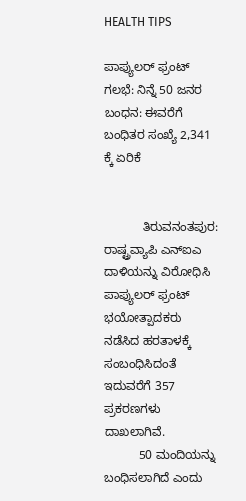HEALTH TIPS

ಪಾಪ್ಯುಲರ್ ಫ್ರಂಟ್ ಗಲಭೆ: ನಿನ್ನೆ 50 ಜನರ ಬಂಧನ: ಈವರೆಗೆ ಬಂಧಿತರ ಸಂಖ್ಯೆ 2,341 ಕ್ಕೆ ಏರಿಕೆ


           ತಿರುವನಂತಪುರ: ರಾಷ್ಟ್ರವ್ಯಾಪಿ ಎನ್‍ಐಎ ದಾಳಿಯನ್ನು ವಿರೋಧಿಸಿ ಪಾಪ್ಯುಲರ್ ಫ್ರಂಟ್ ಭಯೋತ್ಪಾದಕರು ನಡೆಸಿದ ಹರತಾಳಕ್ಕೆ ಸಂಬಂಧಿಸಿದಂತೆ ಇದುವರೆಗೆ 357 ಪ್ರಕರಣಗಳು ದಾಖಲಾಗಿವೆ.
          50 ಮಂದಿಯನ್ನು ಬಂಧಿಸಲಾಗಿದೆ ಎಂದು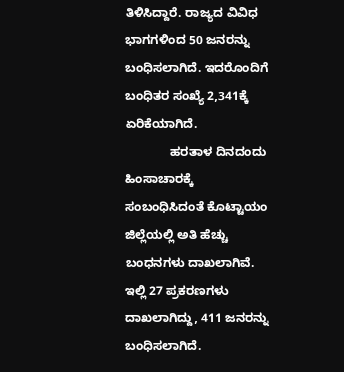ತಿಳಿಸಿದ್ದಾರೆ. ರಾಜ್ಯದ ವಿವಿಧ ಭಾಗಗಳಿಂದ 50 ಜನರನ್ನು ಬಂಧಿಸಲಾಗಿದೆ. ಇದರೊಂದಿಗೆ ಬಂಧಿತರ ಸಂಖ್ಯೆ 2,341ಕ್ಕೆ ಏರಿಕೆಯಾಗಿದೆ.
             ಹರತಾಳ ದಿನದಂದು ಹಿಂಸಾಚಾರಕ್ಕೆ ಸಂಬಂಧಿಸಿದಂತೆ ಕೊಟ್ಟಾಯಂ ಜಿಲ್ಲೆಯಲ್ಲಿ ಅತಿ ಹೆಚ್ಚು ಬಂಧನಗಳು ದಾಖಲಾಗಿವೆ. ಇಲ್ಲಿ 27 ಪ್ರಕರಣಗಳು ದಾಖಲಾಗಿದ್ದು, 411 ಜನರನ್ನು ಬಂಧಿಸಲಾಗಿದೆ.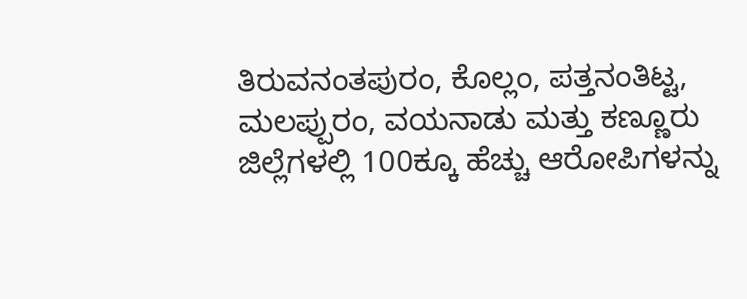ತಿರುವನಂತಪುರಂ, ಕೊಲ್ಲಂ, ಪತ್ತನಂತಿಟ್ಟ, ಮಲಪ್ಪುರಂ, ವಯನಾಡು ಮತ್ತು ಕಣ್ಣೂರು ಜಿಲ್ಲೆಗಳಲ್ಲಿ 100ಕ್ಕೂ ಹೆಚ್ಚು ಆರೋಪಿಗಳನ್ನು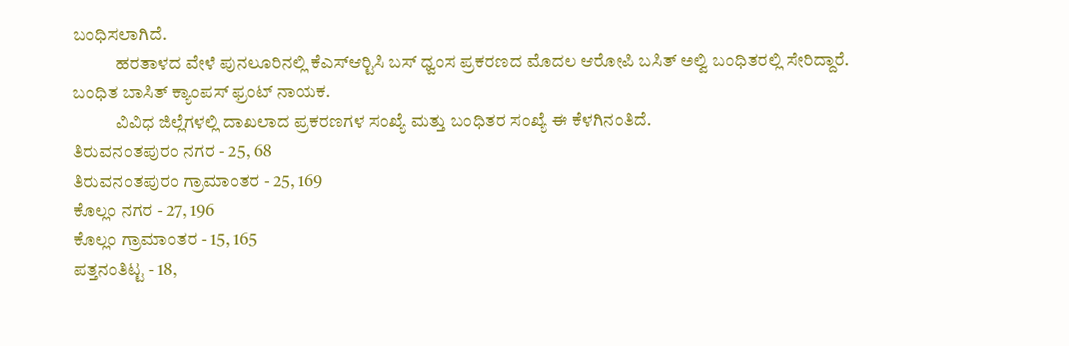ಬಂಧಿಸಲಾಗಿದೆ.
            ಹರತಾಳದ ವೇಳೆ ಪುನಲೂರಿನಲ್ಲಿ ಕೆಎಸ್‍ಆರ್‍ಟಿಸಿ ಬಸ್ ಧ್ವಂಸ ಪ್ರಕರಣದ ಮೊದಲ ಆರೋಪಿ ಬಸಿತ್ ಅಲ್ವಿ ಬಂಧಿತರಲ್ಲಿ ಸೇರಿದ್ದಾರೆ. ಬಂಧಿತ ಬಾಸಿತ್ ಕ್ಯಾಂಪಸ್ ಫ್ರಂಟ್ ನಾಯಕ.
            ವಿವಿಧ ಜಿಲ್ಲೆಗಳಲ್ಲಿ ದಾಖಲಾದ ಪ್ರಕರಣಗಳ ಸಂಖ್ಯೆ ಮತ್ತು ಬಂಧಿತರ ಸಂಖ್ಯೆ ಈ ಕೆಳಗಿನಂತಿದೆ.
ತಿರುವನಂತಪುರಂ ನಗರ - 25, 68
ತಿರುವನಂತಪುರಂ ಗ್ರಾಮಾಂತರ - 25, 169
ಕೊಲ್ಲಂ ನಗರ - 27, 196
ಕೊಲ್ಲಂ ಗ್ರಾಮಾಂತರ - 15, 165
ಪತ್ತನಂತಿಟ್ಟ - 18,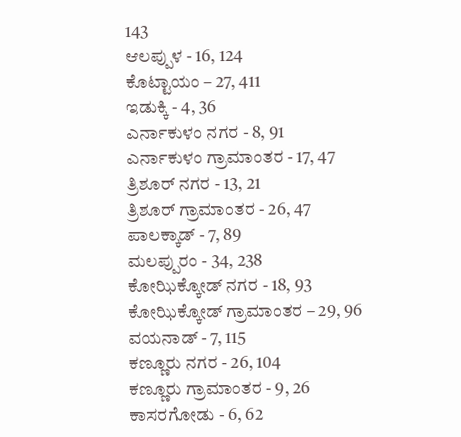143
ಆಲಪ್ಪುಳ - 16, 124
ಕೊಟ್ಟಾಯಂ – 27, 411
ಇಡುಕ್ಕಿ - 4, 36
ಎರ್ನಾಕುಳಂ ನಗರ - 8, 91
ಎರ್ನಾಕುಳಂ ಗ್ರಾಮಾಂತರ - 17, 47
ತ್ರಿಶೂರ್ ನಗರ - 13, 21
ತ್ರಿಶೂರ್ ಗ್ರಾಮಾಂತರ - 26, 47
ಪಾಲಕ್ಕಾಡ್ - 7, 89
ಮಲಪ್ಪುರಂ - 34, 238
ಕೋಝಿಕ್ಕೋಡ್ ನಗರ - 18, 93
ಕೋಝಿಕ್ಕೋಡ್ ಗ್ರಾಮಾಂತರ – 29, 96
ವಯನಾಡ್ - 7, 115
ಕಣ್ಣೂರು ನಗರ - 26, 104
ಕಣ್ಣೂರು ಗ್ರಾಮಾಂತರ - 9, 26
ಕಾಸರಗೋಡು - 6, 62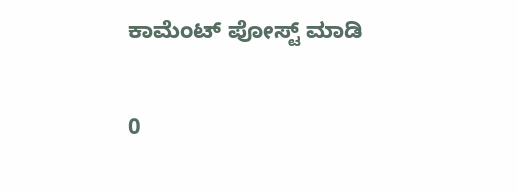ಕಾಮೆಂಟ್‌‌ ಪೋಸ್ಟ್‌ ಮಾಡಿ

0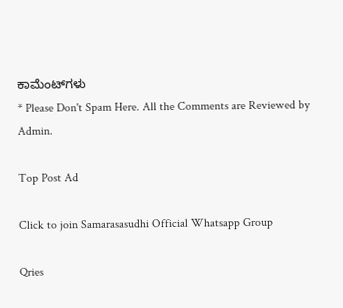ಕಾಮೆಂಟ್‌ಗಳು
* Please Don't Spam Here. All the Comments are Reviewed by Admin.

Top Post Ad

Click to join Samarasasudhi Official Whatsapp Group

Qries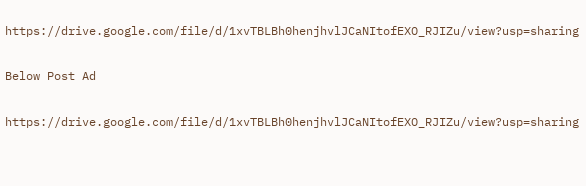https://drive.google.com/file/d/1xvTBLBh0henjhvlJCaNItofEXO_RJIZu/view?usp=sharing

Below Post Ad

https://drive.google.com/file/d/1xvTBLBh0henjhvlJCaNItofEXO_RJIZu/view?usp=sharing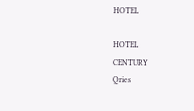HOTEL

HOTEL
CENTURY
Qries